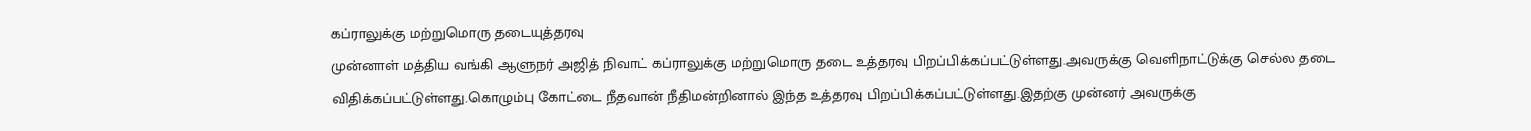கப்ராலுக்கு மற்றுமொரு தடையுத்தரவு
முன்னாள் மத்திய வங்கி ஆளுநர் அஜித் நிவாட் கப்ராலுக்கு மற்றுமொரு தடை உத்தரவு பிறப்பிக்கப்பட்டுள்ளது.அவருக்கு வெளிநாட்டுக்கு செல்ல தடை விதிக்கப்பட்டுள்ளது.கொழும்பு கோட்டை நீதவான் நீதிமன்றினால் இந்த உத்தரவு பிறப்பிக்கப்பட்டுள்ளது.இதற்கு முன்னர் அவருக்கு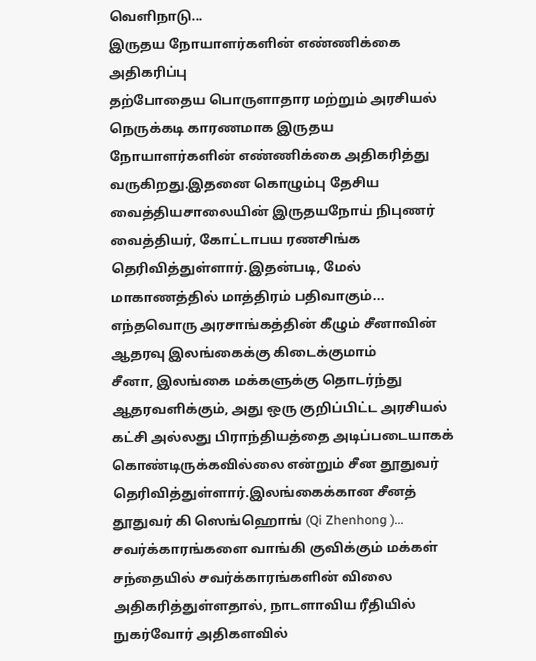வெளிநாடு...
இருதய நோயாளர்களின் எண்ணிக்கை அதிகரிப்பு
தற்போதைய பொருளாதார மற்றும் அரசியல் நெருக்கடி காரணமாக இருதய நோயாளர்களின் எண்ணிக்கை அதிகரித்து வருகிறது.இதனை கொழும்பு தேசிய வைத்தியசாலையின் இருதயநோய் நிபுணர் வைத்தியர், கோட்டாபய ரணசிங்க தெரிவித்துள்ளார்.இதன்படி, மேல் மாகாணத்தில் மாத்திரம் பதிவாகும்...
எந்தவொரு அரசாங்கத்தின் கீழும் சீனாவின் ஆதரவு இலங்கைக்கு கிடைக்குமாம்
சீனா, இலங்கை மக்களுக்கு தொடர்ந்து ஆதரவளிக்கும், அது ஒரு குறிப்பிட்ட அரசியல் கட்சி அல்லது பிராந்தியத்தை அடிப்படையாகக் கொண்டிருக்கவில்லை என்றும் சீன தூதுவர் தெரிவித்துள்ளார்.இலங்கைக்கான சீனத் தூதுவர் கி ஸெங்ஹொங் (Qi Zhenhong )...
சவர்க்காரங்களை வாங்கி குவிக்கும் மக்கள்
சந்தையில் சவர்க்காரங்களின் விலை அதிகரித்துள்ளதால், நாடளாவிய ரீதியில் நுகர்வோர் அதிகளவில்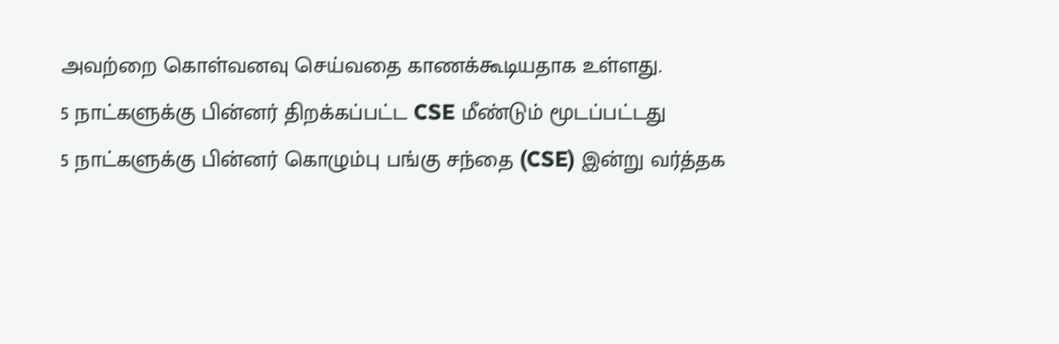அவற்றை கொள்வனவு செய்வதை காணக்கூடியதாக உள்ளது.
5 நாட்களுக்கு பின்னர் திறக்கப்பட்ட CSE மீண்டும் மூடப்பட்டது
5 நாட்களுக்கு பின்னர் கொழும்பு பங்கு சந்தை (CSE) இன்று வர்த்தக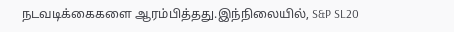நடவடிக்கைகளை ஆரம்பித்தது.இந்நிலையில், S&P SL20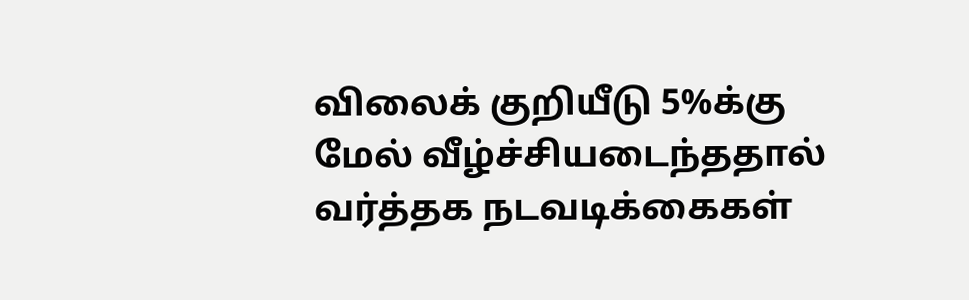விலைக் குறியீடு 5%க்கு மேல் வீழ்ச்சியடைந்ததால் வர்த்தக நடவடிக்கைகள்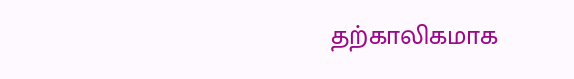தற்காலிகமாக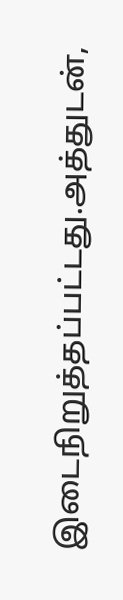இடைநிறுத்தப்பட்டது.அத்துடன்,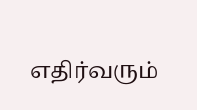எதிர்வரும்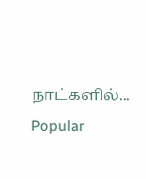நாட்களில்...
Popular